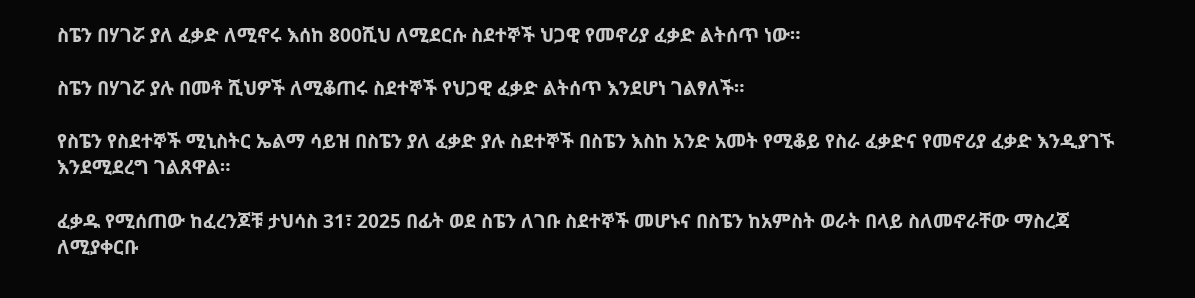ስፔን በሃገሯ ያለ ፈቃድ ለሚኖሩ እሰከ 800ሺህ ለሚደርሱ ስደተኞች ህጋዊ የመኖሪያ ፈቃድ ልትሰጥ ነው።

ስፔን በሃገሯ ያሉ በመቶ ሺህዎች ለሚቆጠሩ ስደተኞች የህጋዊ ፈቃድ ልትሰጥ እንደሆነ ገልፃለች።

የስፔን የስደተኞች ሚኒስትር ኤልማ ሳይዝ በስፔን ያለ ፈቃድ ያሉ ስደተኞች በስፔን እስከ አንድ አመት የሚቆይ የስራ ፈቃድና የመኖሪያ ፈቃድ እንዲያገኙ እንደሚደረግ ገልጸዋል።

ፈቃዱ የሚሰጠው ከፈረንጆቹ ታህሳስ 31፣ 2025 በፊት ወደ ስፔን ለገቡ ስደተኞች መሆኑና በስፔን ከአምስት ወራት በላይ ስለመኖራቸው ማስረጃ ለሚያቀርቡ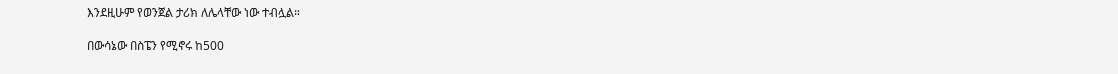እንደዚሁም የወንጀል ታሪክ ለሌላቸው ነው ተብሏል።

በውሳኔው በስፔን የሚኖሩ ከ500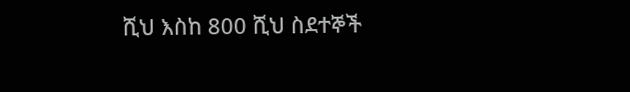ሺህ እስከ 800 ሺህ ስደተኞች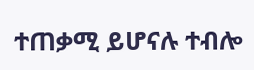ተጠቃሚ ይሆናሉ ተብሎ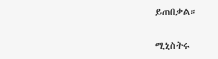ይጠበቃል።

ሚኒስትሩ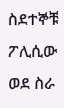ስደተኞቹ ፖሊሲው ወደ ስራ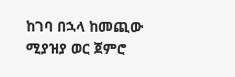ከገባ በኋላ ከመጪው ሚያዝያ ወር ጀምሮ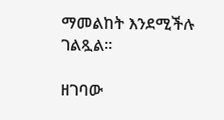ማመልከት እንደሚችሉ ገልጿል።

ዘገባው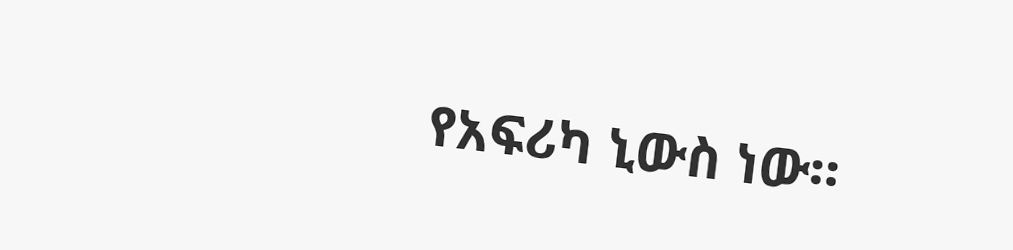የአፍሪካ ኒውስ ነው።